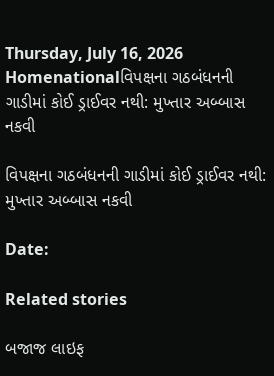Thursday, July 16, 2026
Homenationalવિપક્ષના ગઠબંધનની ગાડીમાં કોઈ ડ્રાઈવર નથી: મુખ્તાર અબ્બાસ નકવી

વિપક્ષના ગઠબંધનની ગાડીમાં કોઈ ડ્રાઈવર નથી: મુખ્તાર અબ્બાસ નકવી

Date:

Related stories

બજાજ લાઇફ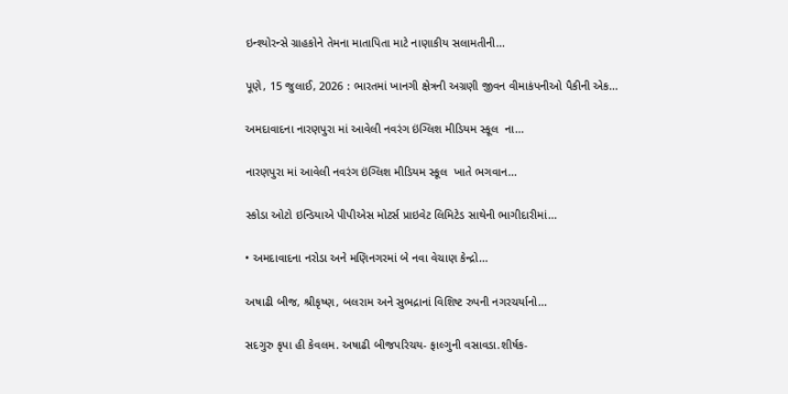ઇન્શ્યોરન્સે ગ્રાહકોને તેમના માતાપિતા માટે નાણાકીય સલામતીની...

પૂણે, 15 જુલાઈ, 2026 : ભારતમાં ખાનગી ક્ષેત્રની અગ્રણી જીવન વીમાકંપનીઓ પૈકીની એક...

અમદાવાદના નારણપુરા માં આવેલી નવરંગ ઇંગ્લિશ મીડિયમ સ્કૂલ  ના...

નારણપુરા માં આવેલી નવરંગ ઇંગ્લિશ મીડિયમ સ્કૂલ  ખાતે ભગવાન...

સ્કોડા ઓટો ઇન્ડિયાએ પીપીએસ મોટર્સ પ્રાઇવેટ લિમિટેડ સાથેની ભાગીદારીમાં...

• અમદાવાદના નરોડા અને મણિનગરમાં બે નવા વેચાણ કેન્દ્રો...

અષાઢી બીજ, શ્રીકૃષ્ણ, બલરામ અને સુભદ્રાનાં વિશિષ્ટ રુપની નગરચર્યાનો...

સદગુરુ કૃપા હી કેવલમ. અષાઢી બીજપરિચય- ફાલ્ગુની વસાવડા.શીર્ષક-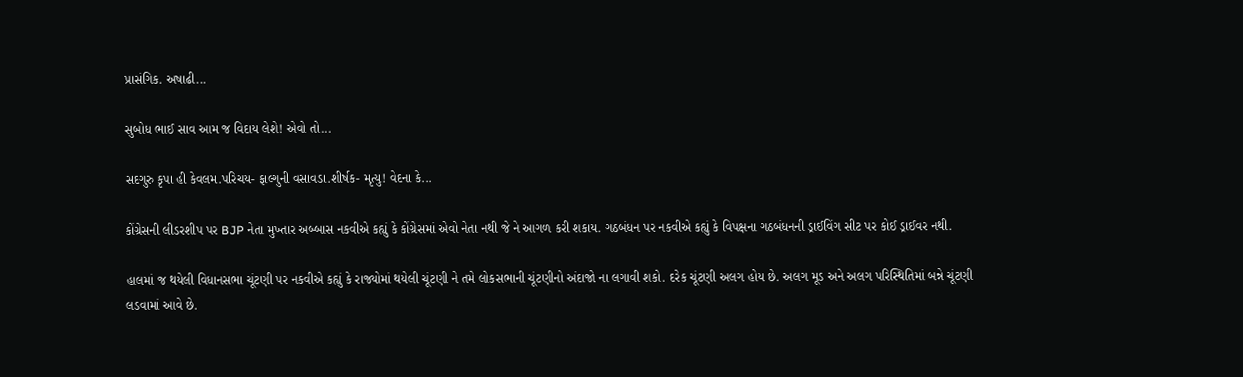પ્રાસંગિક. અષાઢી...

સુબોધ ભાઈ સાવ આમ જ વિદાય લેશે! એવો તો...

સદગુરુ કૃપા હી કેવલમ.પરિચય- ફાલ્ગુની વસાવડા.શીર્ષક- મૃત્યુ! વેદના કે...

કોંગ્રેસની લીડરશીપ પર BJP નેતા મુખ્તાર અબ્બાસ નકવીએ કહ્યું કે કોંગ્રેસમાં એવો નેતા નથી જે ને આગળ કરી શકાય. ગઠબંધન પર નકવીએ કહ્યું કે વિપક્ષના ગઠબંધનની ડ્રાઈવિંગ સીટ પર કોઈ ડ્રાઈવર નથી.

હાલમાં જ થયેલી વિધાનસભા ચૂંટણી પર નકવીએ કહ્યું કે રાજ્યોમાં થયેલી ચૂંટણી ને તમે લોકસભાની ચૂંટણીનો અંદાજો ના લગાવી શકો. દરેક ચૂંટણી અલગ હોય છે. અલગ મૂડ અને અલગ પરિસ્થિતિમાં બન્ને ચૂંટણી લડવામાં આવે છે.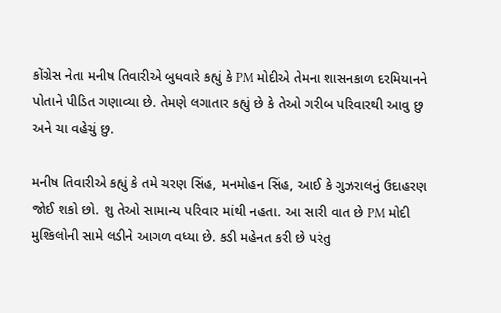કોંગ્રેસ નેતા મનીષ તિવારીએ બુધવારે કહ્યું કે PM મોદીએ તેમના શાસનકાળ દરમિયાનને પોતાને પીડિત ગણાવ્યા છે. તેમણે લગાતાર કહ્યું છે કે તેઓ ગરીબ પરિવારથી આવુ છુ અને ચા વહેચું છુ.

મનીષ તિવારીએ કહ્યું કે તમે ચરણ સિંહ, મનમોહન સિંહ, આઈ કે ગુઝરાલનું ઉદાહરણ જોઈ શકો છો. શુ તેઓ સામાન્ય પરિવાર માંથી નહતા. આ સારી વાત છે PM મોદી મુશ્કિલોની સામે લડીને આગળ વધ્યા છે. કડી મહેનત કરી છે પરંતુ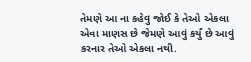તેમણે આ ના કહેવુ જોઈ કે તેઓ એકલા એવા માણસ છે જેમણે આવું કર્યું છે આવું કરનાર તેઓ એકલા નથી.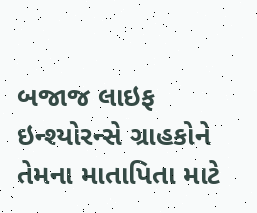બજાજ લાઇફ ઇન્શ્યોરન્સે ગ્રાહકોને તેમના માતાપિતા માટે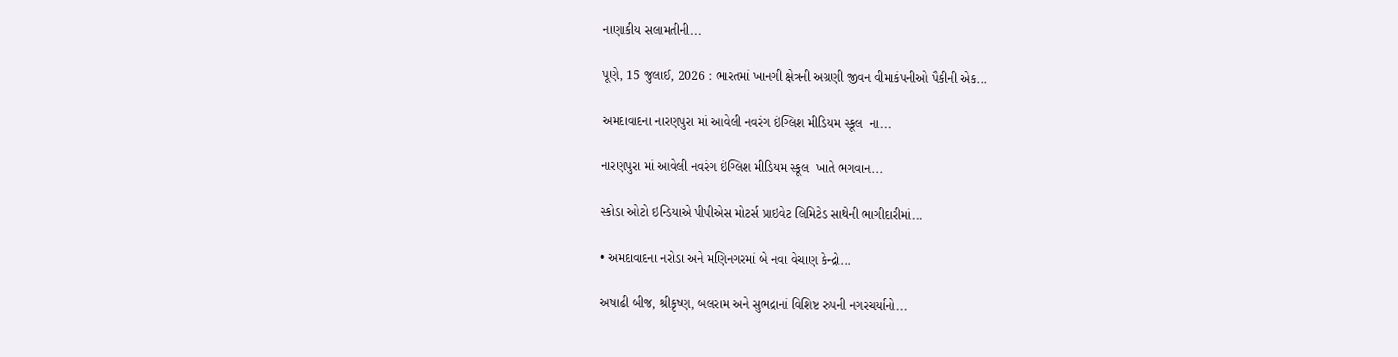નાણાકીય સલામતીની...

પૂણે, 15 જુલાઈ, 2026 : ભારતમાં ખાનગી ક્ષેત્રની અગ્રણી જીવન વીમાકંપનીઓ પૈકીની એક...

અમદાવાદના નારણપુરા માં આવેલી નવરંગ ઇંગ્લિશ મીડિયમ સ્કૂલ  ના...

નારણપુરા માં આવેલી નવરંગ ઇંગ્લિશ મીડિયમ સ્કૂલ  ખાતે ભગવાન...

સ્કોડા ઓટો ઇન્ડિયાએ પીપીએસ મોટર્સ પ્રાઇવેટ લિમિટેડ સાથેની ભાગીદારીમાં...

• અમદાવાદના નરોડા અને મણિનગરમાં બે નવા વેચાણ કેન્દ્રો...

અષાઢી બીજ, શ્રીકૃષ્ણ, બલરામ અને સુભદ્રાનાં વિશિષ્ટ રુપની નગરચર્યાનો...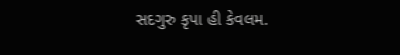સદગુરુ કૃપા હી કેવલમ.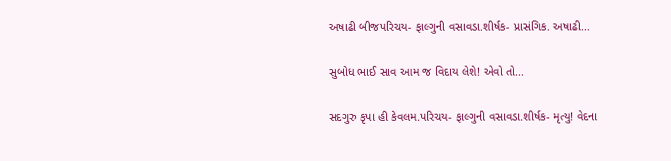અષાઢી બીજપરિચય- ફાલ્ગુની વસાવડા.શીર્ષક- પ્રાસંગિક. અષાઢી...

સુબોધ ભાઈ સાવ આમ જ વિદાય લેશે! એવો તો...

સદગુરુ કૃપા હી કેવલમ.પરિચય- ફાલ્ગુની વસાવડા.શીર્ષક- મૃત્યુ! વેદના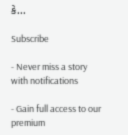કે...

Subscribe

- Never miss a story with notifications

- Gain full access to our premium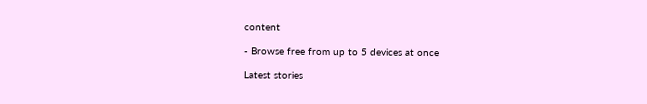content

- Browse free from up to 5 devices at once

Latest stories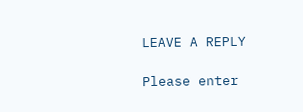LEAVE A REPLY

Please enter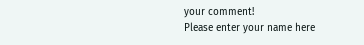your comment!
Please enter your name here